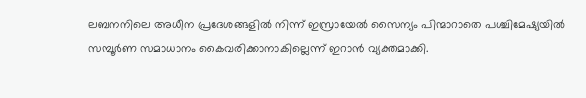ലബനനിലെ അധീന പ്രദേശങ്ങളിൽ നിന്ന് ഇസ്രായേൽ സൈന്യം പിന്മാറാതെ പശ്ചിമേഷ്യയിൽ സമ്പൂർണ സമാധാനം കൈവരിക്കാനാകില്ലെന്ന് ഇറാൻ വ്യക്തമാക്കി.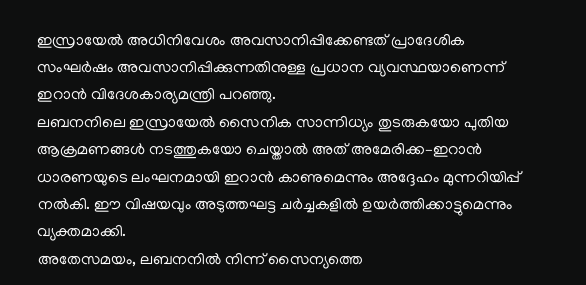ഇസ്രായേൽ അധിനിവേശം അവസാനിപ്പിക്കേണ്ടത് പ്രാദേശിക സംഘർഷം അവസാനിപ്പിക്കുന്നതിനുള്ള പ്രധാന വ്യവസ്ഥയാണെന്ന് ഇറാൻ വിദേശകാര്യമന്ത്രി പറഞ്ഞു.
ലബനനിലെ ഇസ്രായേൽ സൈനിക സാന്നിധ്യം തുടരുകയോ പുതിയ ആക്രമണങ്ങൾ നടത്തുകയോ ചെയ്താൽ അത് അമേരിക്ക–ഇറാൻ ധാരണയുടെ ലംഘനമായി ഇറാൻ കാണുമെന്നും അദ്ദേഹം മുന്നറിയിപ്പ് നൽകി. ഈ വിഷയവും അടുത്തഘട്ട ചർച്ചകളിൽ ഉയർത്തിക്കാട്ടുമെന്നും വ്യക്തമാക്കി.
അതേസമയം, ലബനനിൽ നിന്ന് സൈന്യത്തെ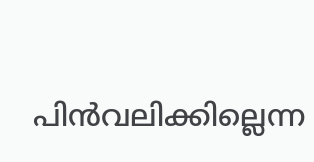പിൻവലിക്കില്ലെന്ന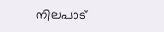നിലപാട്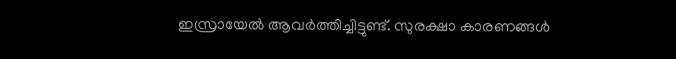ഇസ്രായേൽ ആവർത്തിച്ചിട്ടുണ്ട്. സുരക്ഷാ കാരണങ്ങൾ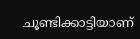ചൂണ്ടിക്കാട്ടിയാണ്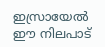ഇസ്രായേൽ ഈ നിലപാട്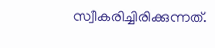സ്വീകരിച്ചിരിക്കുന്നത്.